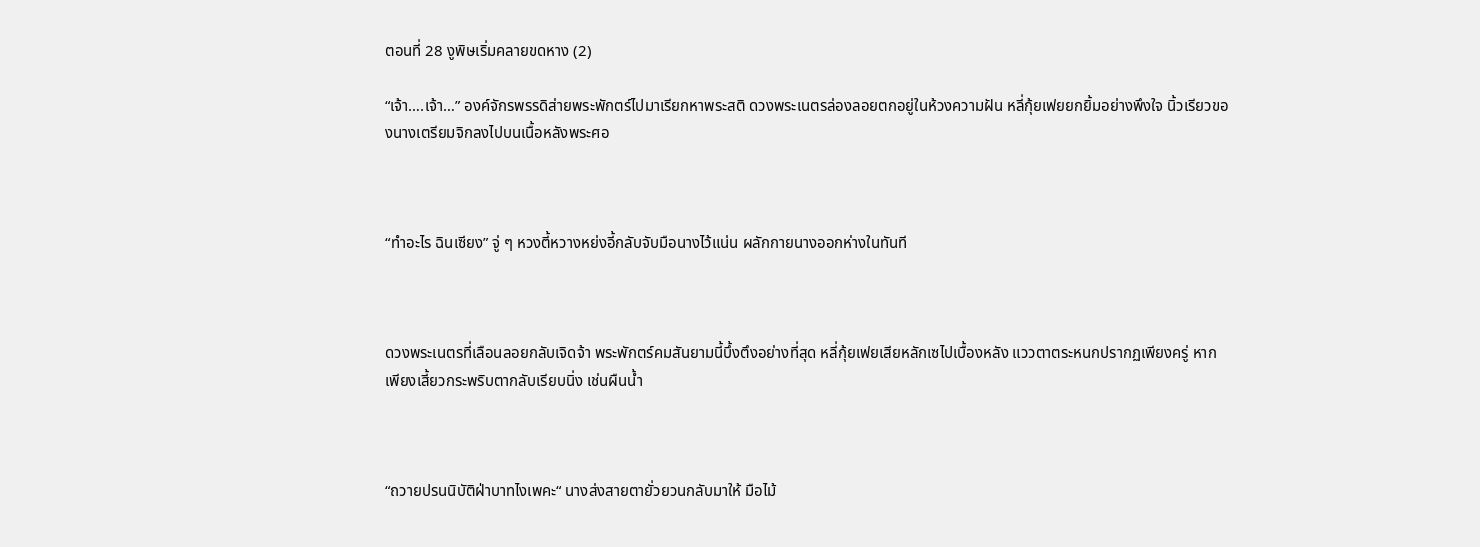ตอนที่ 28 งูพิษเริ่มคลายขดหาง (2)

“เจ้า….เจ้า…” องค์จักรพรรดิส่ายพระพักตร์ไปมาเรียกหาพระสติ ดวงพระเนตรล่องลอยตกอยู่ในห้วงความฝัน หลี่กุ้ยเฟยยกยิ้มอย่างพึงใจ นิ้วเรียวของนางเตรียมจิกลงไปบนเนื้อหลังพระศอ



“ทำอะไร ฉินเซียง” จู่ ๆ หวงตี้หวางหย่งอี้กลับจับมือนางไว้แน่น ผลักกายนางออกห่างในทันที



ดวงพระเนตรที่เลือนลอยกลับเจิดจ้า พระพักตร์คมสันยามนี้บึ้งตึงอย่างที่สุด หลี่กุ้ยเฟยเสียหลักเซไปเบื้องหลัง แววตาตระหนกปรากฏเพียงครู่ หากเพียงเสี้ยวกระพริบตากลับเรียบนิ่ง เช่นผืนน้ำ



“ถวายปรนนิบัติฝ่าบาทไงเพคะ“ นางส่งสายตายั่วยวนกลับมาให้ มือไม้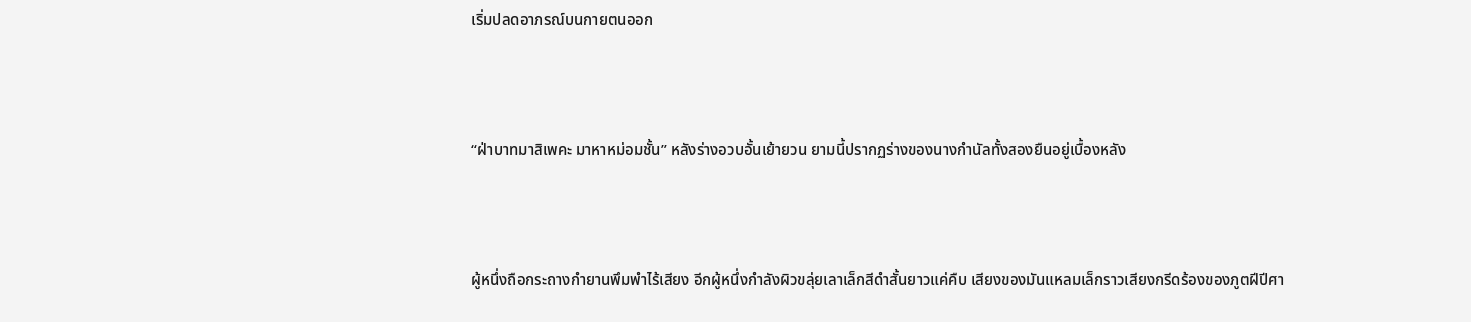เริ่มปลดอาภรณ์บนกายตนออก



“ฝ่าบาทมาสิเพคะ มาหาหม่อมชั้น” หลังร่างอวบอั้นเย้ายวน ยามนี้ปรากฏร่างของนางกำนัลทั้งสองยืนอยู่เบื้องหลัง



ผู้หนึ่งถือกระถางกำยานพึมพำไร้เสียง อีกผู้หนึ่งกำลังผิวขลุ่ยเลาเล็กสีดำสั้นยาวแค่คืบ เสียงของมันแหลมเล็กราวเสียงกรีดร้องของภูตฝีปีศา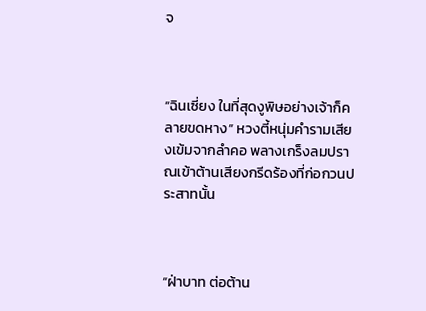จ



“ฉินเซี่ยง ในที่สุดงูพิษอย่างเจ้าก็คลายขดหาง” หวงตี้หนุ่มคำรามเสียงเข้มจากลำคอ พลางเกร็งลมปราณเข้าต้านเสียงกรีดร้องที่ก่อกวนประสาทนั้น



“ฝ่าบาท ต่อต้าน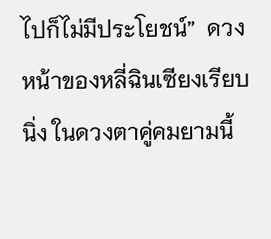ไปก็ไม่มีประโยชน์”  ดวงหน้าของหลี่ฉินเซียงเรียบนิ่ง ในดวงตาคู่คมยามนี้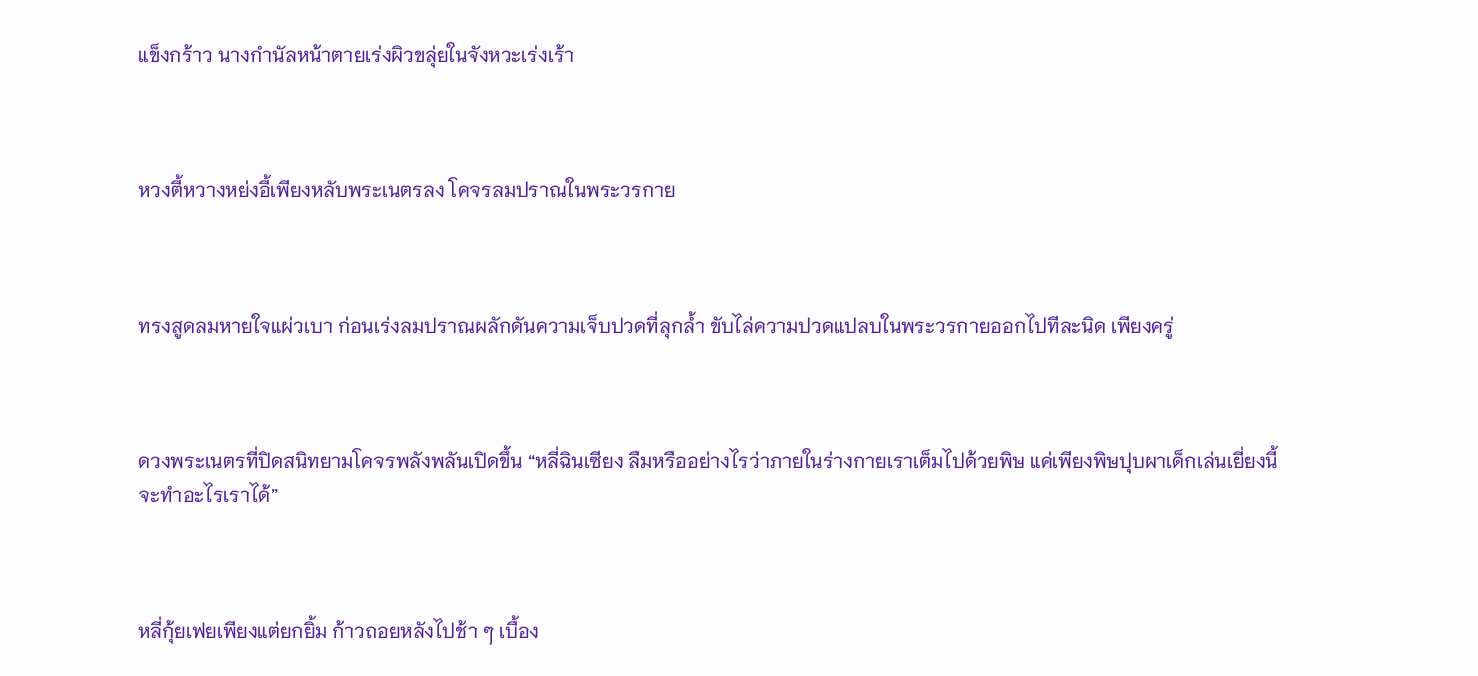แข็งกร้าว นางกำนัลหน้าตายเร่งผิวขลุ่ยในจังหวะเร่งเร้า



หวงตี้หวางหย่งอี้เพียงหลับพระเนตรลง โคจรลมปราณในพระวรกาย



ทรงสูดลมหายใจแผ่วเบา ก่อนเร่งลมปราณผลักดันความเจ็บปวดที่ลุกล้ำ ขับไล่ความปวดแปลบในพระวรกายออกไปทีละนิด เพียงครู่



ดวงพระเนตรที่ปิดสนิทยามโคจรพลังพลันเปิดขึ้น “หลี่ฉินเซียง ลืมหรืออย่างไรว่าภายในร่างกายเราเต็มไปด้วยพิษ แค่เพียงพิษปุบผาเด็กเล่นเยี่ยงนี้ จะทำอะไรเราได้”



หลี่กุ้ยเฟยเพียงแต่ยกยิ้ม ก้าวถอยหลังไปช้า ๆ เบื้อง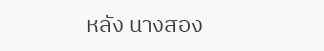หลัง นางสอง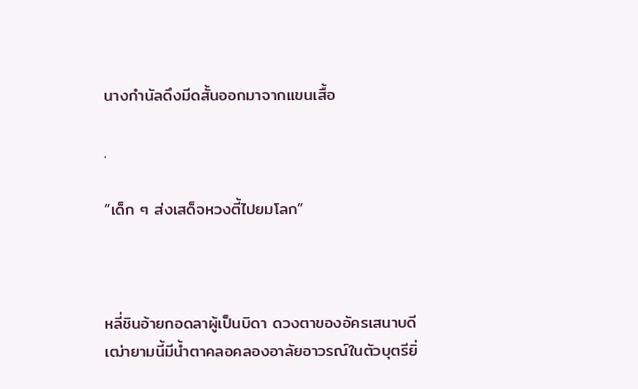นางกำนัลดึงมีดสั้นออกมาจากแขนเสื้อ

.

“เด็ก ๆ ส่งเสด็จหวงตี้ไปยมโลก”



หลี่ชินอ้ายกอดลาผู้เป็นบิดา ดวงตาของอัครเสนาบดีเฒ่ายามนี้มีน้ำตาคลอคลองอาลัยอาวรณ์ในตัวบุตรียิ่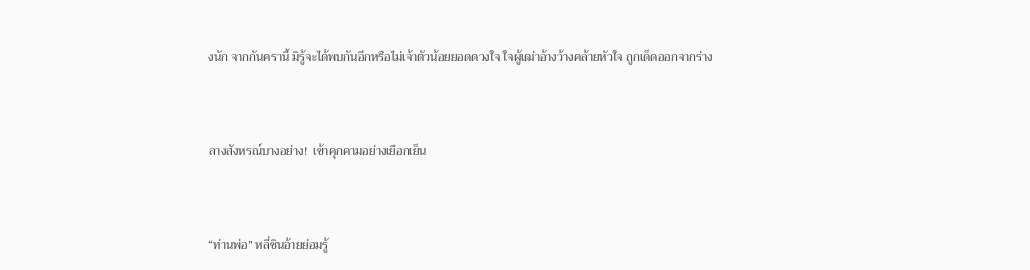งนัก จากกันครานี้ มิรู้จะได้พบกันอีกหรือไม่เจ้าตัวน้อยยอดดวงใจ ใจผู้เฒ่าอ้างว้างคล้ายหัวใจ ถูกเด็ดออกจากร่าง



ลางสังหรณ์บางอย่าง!  เข้าคุกคามอย่างเยือกเย็น



“ท่านพ่อ” หลี่ชินอ้ายย่อมรู้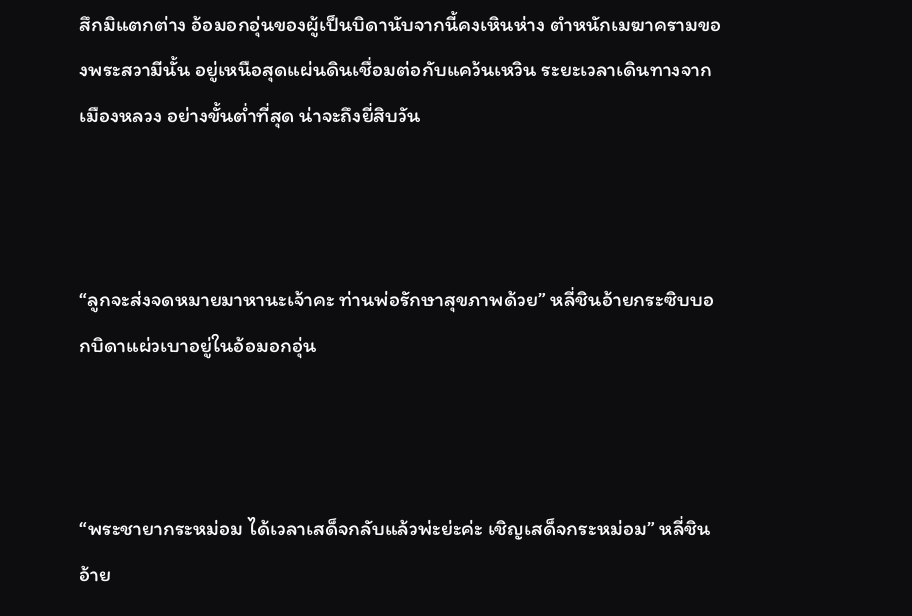สึกมิแตกต่าง อ้อมอกอุ่นของผู้เป็นบิดานับจากนี้คงเหินห่าง ตำหนักเมฆาครามของพระสวามีนั้น อยู่เหนือสุดแผ่นดินเชื่อมต่อกับแคว้นเหวิน ระยะเวลาเดินทางจากเมืองหลวง อย่างขั้นต่ำที่สุด น่าจะถึงยี่สิบวัน



“ลูกจะส่งจดหมายมาหานะเจ้าคะ ท่านพ่อรักษาสุขภาพด้วย” หลี่ชินอ้ายกระซิบบอกบิดาแผ่วเบาอยู่ในอ้อมอกอุ่น



“พระชายากระหม่อม ได้เวลาเสด็จกลับแล้วพ่ะย่ะค่ะ เชิญเสด็จกระหม่อม” หลี่ชินอ้าย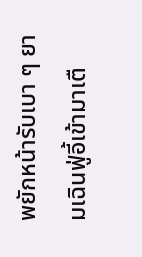พยักหน้ารับเบา ๆ ยามเฉินฟู่อี้เข้ามาเตื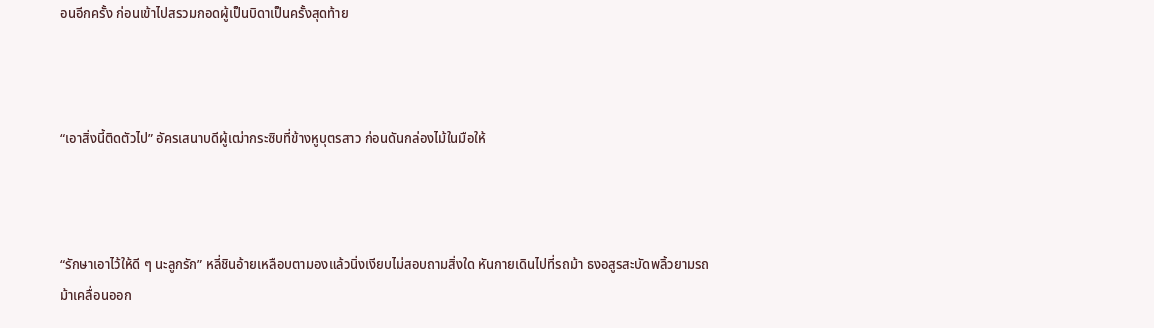อนอีกครั้ง ก่อนเข้าไปสรวมกอดผู้เป็นบิดาเป็นครั้งสุดท้าย



“เอาสิ่งนี้ติดตัวไป” อัครเสนาบดีผู้เฒ่ากระซิบที่ข้างหูบุตรสาว ก่อนดันกล่องไม้ในมือให้



“รักษาเอาไว้ให้ดี ๆ นะลูกรัก” หลี่ชินอ้ายเหลือบตามองแล้วนิ่งเงียบไม่สอบถามสิ่งใด หันกายเดินไปที่รถม้า ธงอสูรสะบัดพลิ้วยามรถม้าเคลื่อนออก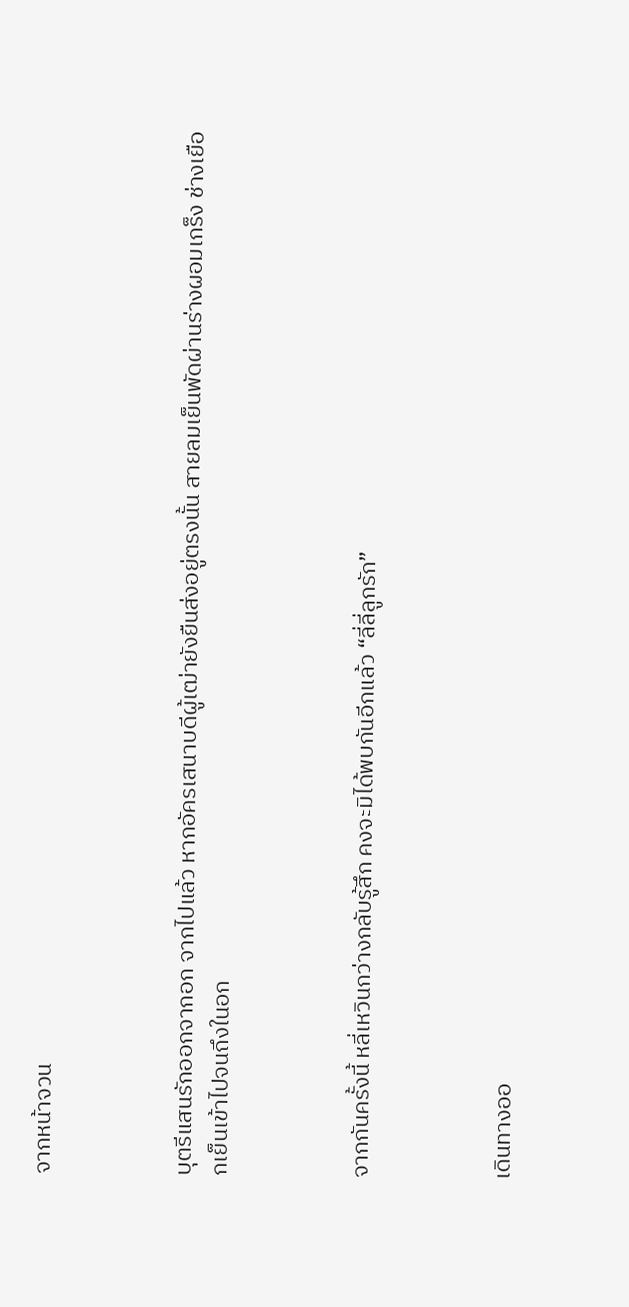จากหน้าจวน



บุตรีแสนรักออกจากอก จากไปแล้ว หากอัครเสนาบดีผู้เฒ่ายังยืนส่งอยู่ตรงนั้น สายลมเย็นพัดผ่านร่างผอมเกร็ง ช่างเยือกเย็นเข้าไปจนถึงในอก



จากกันครั้งนี้ หลี่เหวินกว่างกลับรู้สึก คงจะมิได้พบกันอีกแล้ว “ลี่ลี่ลูกรัก”



เดินทางออ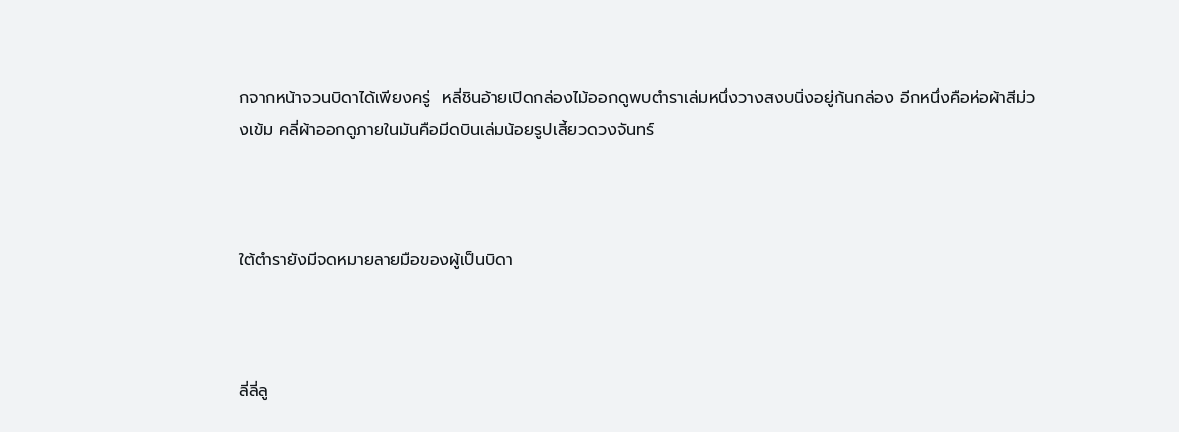กจากหน้าจวนบิดาได้เพียงครู่  หลี่ชินอ้ายเปิดกล่องไม้ออกดูพบตำราเล่มหนึ่งวางสงบนิ่งอยู่ก้นกล่อง อีกหนึ่งคือห่อผ้าสีม่วงเข้ม คลี่ผ้าออกดูภายในมันคือมีดบินเล่มน้อยรูปเสี้ยวดวงจันทร์



ใต้ตำรายังมีจดหมายลายมือของผู้เป็นบิดา



ลี่ลี่ลู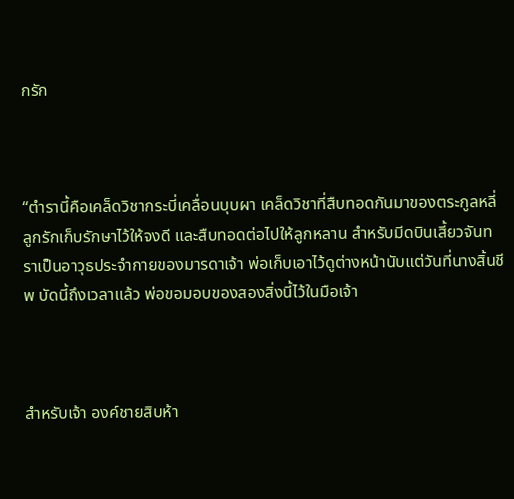กรัก



“ตำรานี้คือเคล็ดวิชากระบี่เคลื่อนบุบผา เคล็ดวิชาที่สืบทอดกันมาของตระกูลหลี่ ลูกรักเก็บรักษาไว้ให้จงดี และสืบทอดต่อไปให้ลูกหลาน สำหรับมีดบินเสี้ยวจันทราเป็นอาวุธประจำกายของมารดาเจ้า พ่อเก็บเอาไว้ดูต่างหน้านับแต่วันที่นางสิ้นชีพ บัดนี้ถึงเวลาแล้ว พ่อขอมอบของสองสิ่งนี้ไว้ในมือเจ้า



สำหรับเจ้า องค์ชายสิบห้า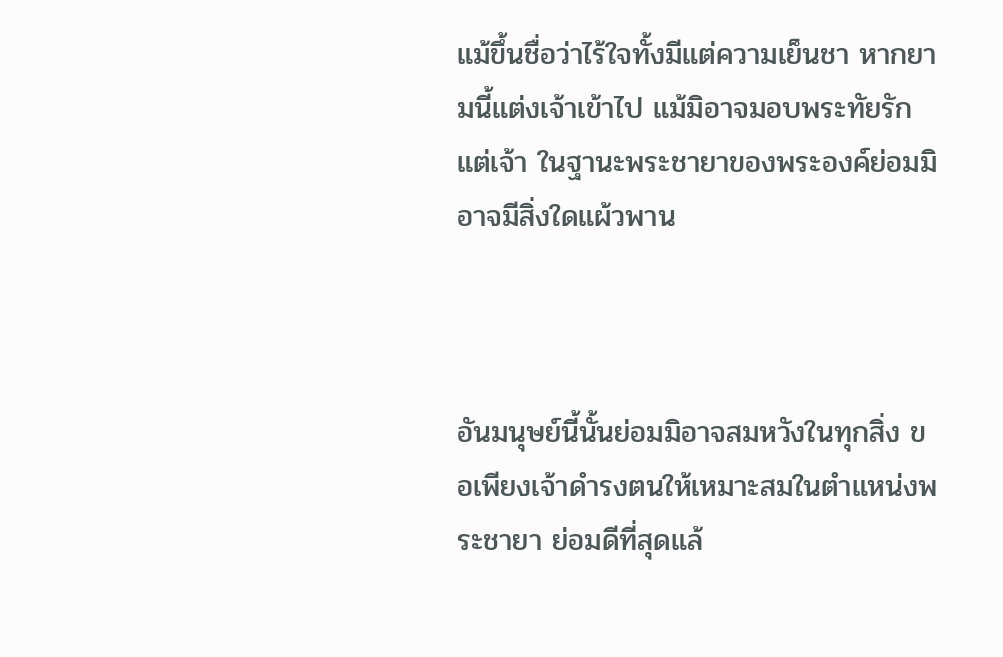แม้ขึ้นชื่อว่าไร้ใจทั้งมีแต่ความเย็นชา หากยามนี้แต่งเจ้าเข้าไป แม้มิอาจมอบพระทัยรัก แต่เจ้า ในฐานะพระชายาของพระองค์ย่อมมิอาจมีสิ่งใดแผ้วพาน



อันมนุษย์นี้นั้นย่อมมิอาจสมหวังในทุกสิ่ง ขอเพียงเจ้าดำรงตนให้เหมาะสมในตำแหน่งพระชายา ย่อมดีที่สุดแล้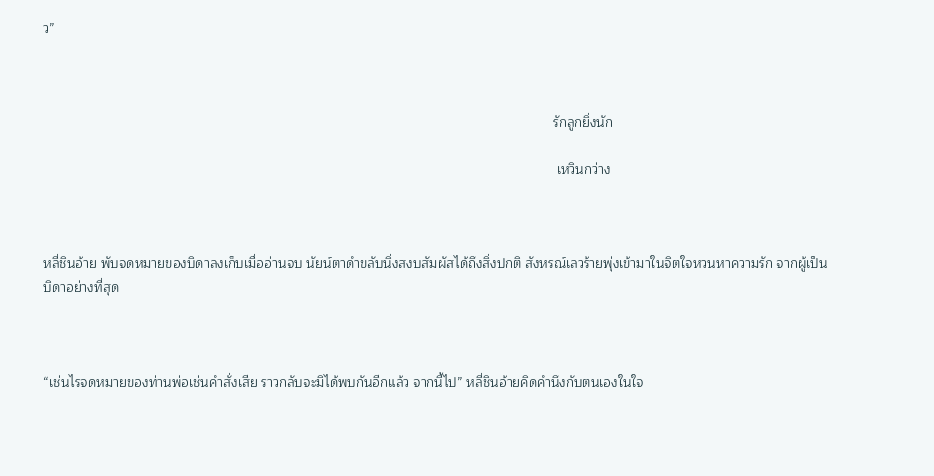ว”



                                                                                                                                        รักลูกยิ่งนัก

                                                                                                                                         เหวินกว่าง



หลี่ชินอ้าย พับจดหมายของบิดาลงเก็บเมื่ออ่านจบ นัยน์ตาดำขลับนิ่งสงบสัมผัสได้ถึงสิ่งปกติ สังหรณ์เลวร้ายพุ่งเข้ามาในจิตใจหวนหาความรัก จากผู้เป็นบิดาอย่างที่สุด



“เช่นไรจดหมายของท่านพ่อเช่นคำสั่งเสีย ราวกลับจะมิได้พบกันอีกแล้ว จากนี้ไป” หลี่ชินอ้ายคิดคำนึงกับตนเองในใจ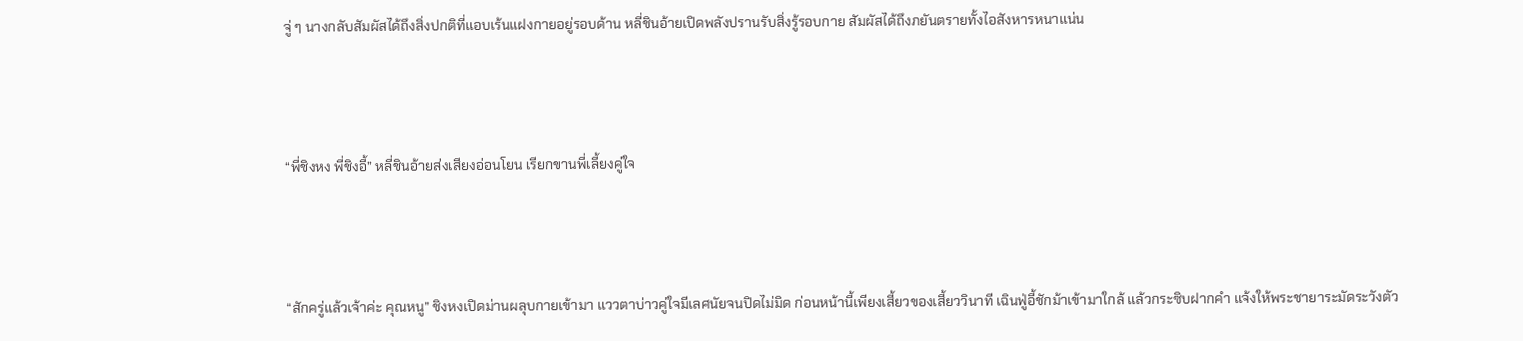จู่ ๆ นางกลับสัมผัสได้ถึงสิ่งปกติที่แอบเร้นแฝงกายอยู่รอบด้าน หลี่ชินอ้ายเปิดพลังปรานรับสิ่งรู้รอบกาย สัมผัสได้ถึงภยันตรายทั้งไอสังหารหนาแน่น



“พี่ชิงหง พี่ชิงอี้” หลี่ชินอ้ายส่งเสียงอ่อนโยน เรียกขานพี่เลี้ยงคู่ใจ



“สักครู่แล้วเจ้าค่ะ คุณหนู” ชิงหงเปิดม่านผลุบกายเข้ามา แววตาบ่าวคู่ใจมีเลศนัยจนปิดไม่มิด ก่อนหน้านี้เพียงเสี้ยวของเสี้ยววินาที เฉินฟู่อี้ชักม้าเข้ามาใกล้ แล้วกระซิบฝากคำ แจ้งให้พระชายาระมัดระวังตัว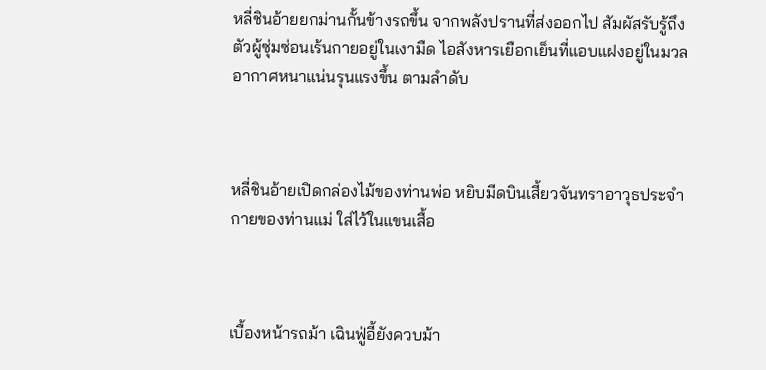หลี่ชินอ้ายยกม่านกั้นข้างรถขึ้น จากพลังปรานที่ส่งออกไป สัมผัสรับรู้ถึงตัวผู้ซุ่มซ่อนเร้นกายอยู่ในเงามืด ไอสังหารเยือกเย็นที่แอบแฝงอยู่ในมวลอากาศหนาแน่นรุนแรงขึ้น ตามลำดับ



หลี่ชินอ้ายเปิดกล่องไม้ของท่านพ่อ หยิบมีดบินเสี้ยวจันทราอาวุธประจำกายของท่านแม่ ใส่ไว้ในแขนเสื้อ



เบื้องหน้ารถม้า เฉินฟู่อี้ยังควบม้า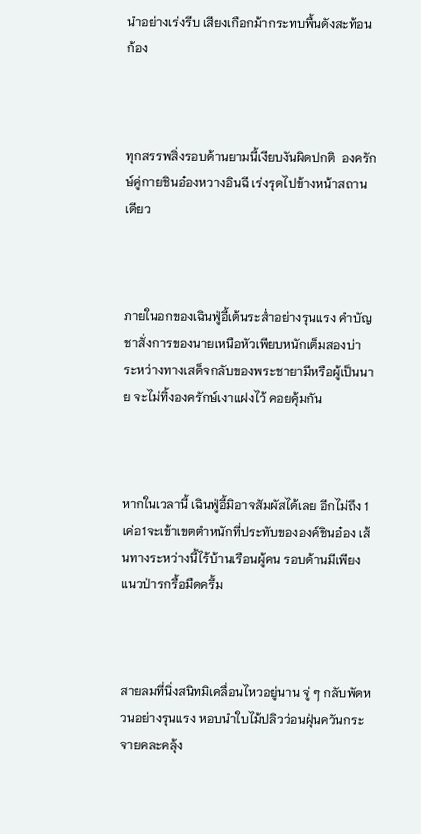นำอย่างเร่งรีบ เสียงเกือกม้ากระทบพื้นดังสะท้อนก้อง



ทุกสรรพสิ่งรอบด้านยามนี้เงียบงันผิดปกติ  องครักษ์คู่กายชินอ๋องหวางอินฉี เร่งรุดไปข้างหน้าสถานเดียว



ภายในอกของเฉินฟู่อี้เต้นระส่ำอย่างรุนแรง คำบัญชาสั่งการของนายเหนือหัวเพียบหนักเต็มสองบ่า ระหว่างทางเสด็จกลับของพระชายามีหรือผู้เป็นนาย จะไม่ทิ้งองครักษ์เงาแฝงไว้ คอยคุ้มกัน



หากในเวลานี้ เฉินฟู่อี้มิอาจสัมผัสได้เลย อีกไม่ถึง 1 เค่อ1จะเข้าเขตตำหนักที่ประทับขององค์ชินอ๋อง เส้นทางระหว่างนี้ไร้บ้านเรือนผู้คน รอบด้านมีเพียงแนวป่ารกรื้อมืดครึ้ม



สายลมที่นิ่งสนิทมิเคลื่อนไหวอยู่นาน จู่ ๆ กลับพัดหวนอย่างรุนแรง หอบนำใบไม้ปลิวว่อนฝุ่นควันกระจายคละคลุ้ง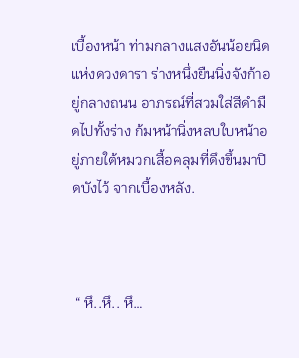เบื้องหน้า ท่ามกลางแสงอันน้อยนิดแห่งดวงดารา ร่างหนึ่งยืนนิ่งจังก้าอยู่กลางถนน อาภรณ์ที่สวมใส่สีดำมืดไปทั้งร่าง ก้มหน้านิ่งหลบใบหน้าอยู่ภายใต้หมวกเสื้อคลุมที่ดึงขึ้นมาปิดบังไว้ จากเบื้องหลัง.



 “ หึ..หึ.. หึ…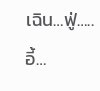เฉิน…ฟู่…..อี้…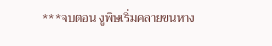***จบตอน งูพิษเริ่มคลายขนหาง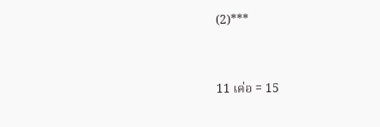(2)***



11 เค่อ = 15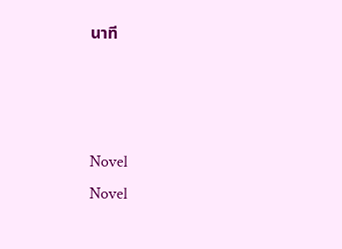นาที



Novel
Novel